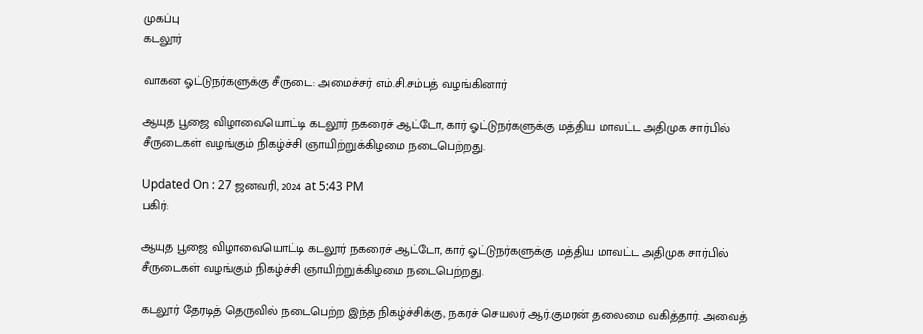முகப்பு
கடலூர்

வாகன ஓட்டுநர்களுக்கு சீருடை: அமைச்சர் எம்.சி.சம்பத் வழங்கினார்

ஆயுத பூஜை விழாவையொட்டி கடலூர் நகரைச் ஆட்டோ, கார் ஓட்டுநர்களுக்கு மத்திய மாவட்ட அதிமுக சார்பில் சீருடைகள் வழங்கும் நிகழ்ச்சி ஞாயிற்றுக்கிழமை நடைபெற்றது.

Updated On : 27 ஜனவரி, 2024 at 5:43 PM
பகிர்:

ஆயுத பூஜை விழாவையொட்டி கடலூர் நகரைச் ஆட்டோ, கார் ஓட்டுநர்களுக்கு மத்திய மாவட்ட அதிமுக சார்பில் சீருடைகள் வழங்கும் நிகழ்ச்சி ஞாயிற்றுக்கிழமை நடைபெற்றது.

கடலூர் தேரடித் தெருவில் நடைபெற்ற இந்த நிகழ்ச்சிக்கு, நகரச் செயலர் ஆர்.குமரன் தலைமை வகித்தார். அவைத்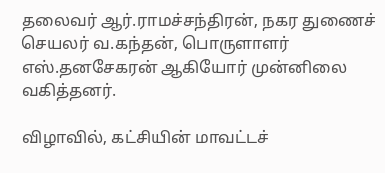தலைவர் ஆர்.ராமச்சந்திரன், நகர துணைச் செயலர் வ.கந்தன், பொருளாளர் எஸ்.தனசேகரன் ஆகியோர் முன்னிலை வகித்தனர்.

விழாவில், கட்சியின் மாவட்டச்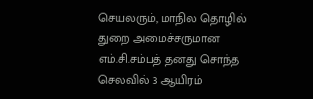செயலரும், மாநில தொழில் துறை அமைச்சருமான எம்.சி.சம்பத் தனது சொந்த செலவில் 3 ஆயிரம்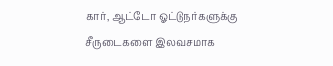கார், ஆட்டோ ஓட்டுநர்களுக்கு சீருடைகளை இலவசமாக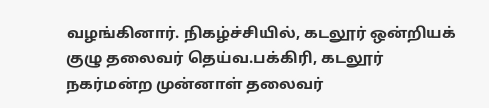வழங்கினார். நிகழ்ச்சியில், கடலூர் ஒன்றியக் குழு தலைவர் தெய்வ.பக்கிரி, கடலூர் நகர்மன்ற முன்னாள் தலைவர்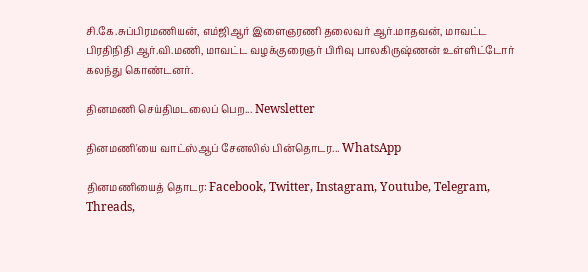சி.கே.சுப்பிரமணியன், எம்ஜிஆர் இளைஞரணி தலைவர் ஆர்.மாதவன், மாவட்ட பிரதிநிதி ஆர்.வி.மணி, மாவட்ட வழக்குரைஞர் பிரிவு பாலகிருஷ்ணன் உள்ளிட்டோர் கலந்து கொண்டனர்.

தினமணி செய்திமடலைப் பெற... Newsletter

தினமணி'யை வாட்ஸ்ஆப் சேனலில் பின்தொடர... WhatsApp

தினமணியைத் தொடர: Facebook, Twitter, Instagram, Youtube, Telegram, Threads,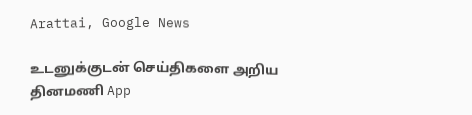Arattai, Google News

உடனுக்குடன் செய்திகளை அறிய தினமணி App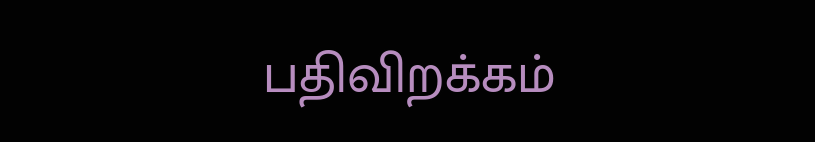பதிவிறக்கம்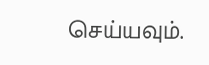செய்யவும்.